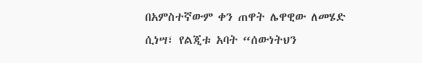በአምስተኛውም ቀን ጠዋት ሌዋዊው ለመሄድ ሲነሣ፣ የልጂቱ አባት “ሰውነትህን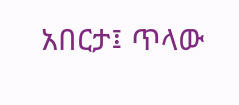አበርታ፤ ጥላው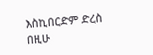እስኪበርድም ድረስ በዚሁ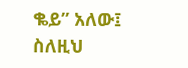ቈይ” አለው፤ ስለዚህ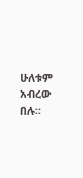ሁለቱም አብረው በሉ።